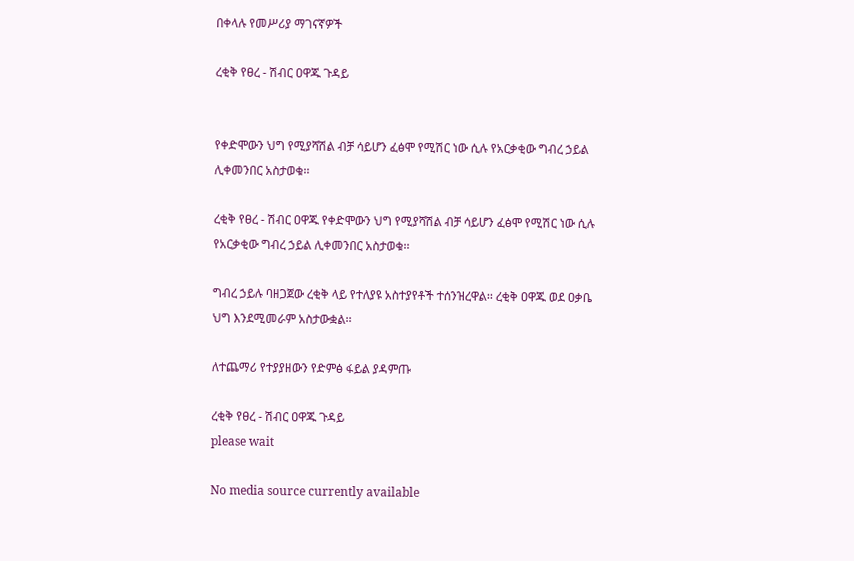በቀላሉ የመሥሪያ ማገናኛዎች

ረቂቅ የፀረ - ሽብር ዐዋጁ ጉዳይ


የቀድሞውን ህግ የሚያሻሽል ብቻ ሳይሆን ፈፅሞ የሚሽር ነው ሲሉ የአርቃቂው ግብረ ኃይል ሊቀመንበር አስታወቁ፡፡

ረቂቅ የፀረ - ሽብር ዐዋጁ የቀድሞውን ህግ የሚያሻሽል ብቻ ሳይሆን ፈፅሞ የሚሽር ነው ሲሉ የአርቃቂው ግብረ ኃይል ሊቀመንበር አስታወቁ፡፡

ግብረ ኃይሉ ባዘጋጀው ረቂቅ ላይ የተለያዩ አስተያየቶች ተሰንዝረዋል፡፡ ረቂቅ ዐዋጁ ወደ ዐቃቤ ህግ እንደሚመራም አስታውቋል፡፡

ለተጨማሪ የተያያዘውን የድምፅ ፋይል ያዳምጡ

ረቂቅ የፀረ - ሽብር ዐዋጁ ጉዳይ
please wait

No media source currently available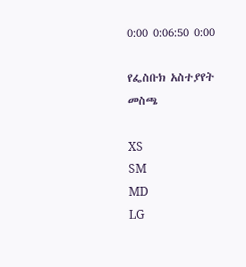0:00 0:06:50 0:00

የፌስቡክ አስተያየት መስጫ

XS
SM
MD
LG